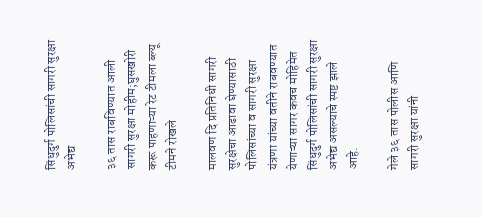सिंधुदुर्ग पोलिसांची सागरी सुरक्षा अभेद्य

३६ तास राबविण्यात आली सागरी सुरक्षा मोहीम;घुसखोरी करू पाहणाऱ्या रेट टीमला ब्ल्यू टीमने रोखले

मालवण दि प्रतिनिधी सागरी सुरक्षेचा आढावा घेण्यासाठी पोलिसांच्या व सागरी सुरक्षा यंत्रणा यांच्या वतीने राबवण्यात येणाऱ्या सागर कवच मोहिमेत सिंधुदुर्ग पोलिसांची सागरी सुरक्षा अभेद्य असल्याचे स्पष्ट झाले आहे.

गेले ३६ तास पोलीस आणि सागरी सुरक्षा यांनी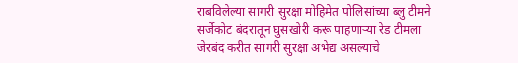राबविलेल्या सागरी सुरक्षा मोहिमेत पोलिसांच्या ब्लु टीमने सर्जेकोट बंदरातून घुसखोरी करू पाहणाऱ्या रेड टीमला जेरबंद करीत सागरी सुरक्षा अभेद्य असल्याचे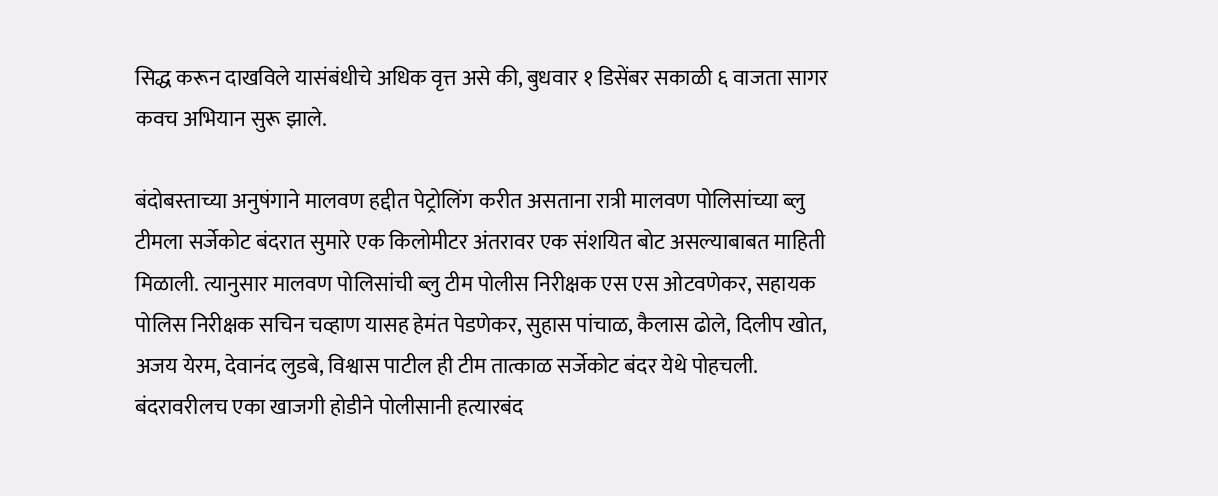सिद्ध करून दाखविले यासंबंधीचे अधिक वृत्त असे की, बुधवार १ डिसेंबर सकाळी ६ वाजता सागर कवच अभियान सुरू झाले.

बंदोबस्ताच्या अनुषंगाने मालवण हद्दीत पेट्रोलिंग करीत असताना रात्री मालवण पोलिसांच्या ब्लु टीमला सर्जेकोट बंदरात सुमारे एक किलोमीटर अंतरावर एक संशयित बोट असल्याबाबत माहिती मिळाली. त्यानुसार मालवण पोलिसांची ब्लु टीम पोलीस निरीक्षक एस एस ओटवणेकर, सहायक पोलिस निरीक्षक सचिन चव्हाण यासह हेमंत पेडणेकर, सुहास पांचाळ, कैलास ढोले, दिलीप खोत, अजय येरम, देवानंद लुडबे, विश्वास पाटील ही टीम तात्काळ सर्जेकोट बंदर येथे पोहचली. बंदरावरीलच एका खाजगी होडीने पोलीसानी हत्यारबंद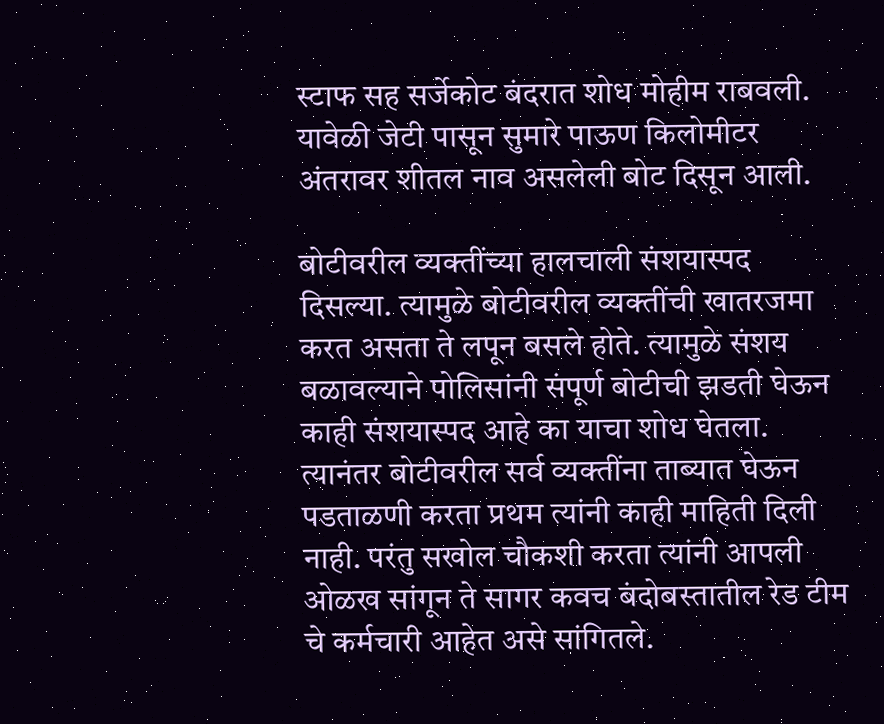स्टाफ सह सर्जेकोट बंदरात शोध मोहीम राबवली. यावेळी जेटी पासून सुमारे पाऊण किलोमीटर अंतरावर शीतल नाव असलेली बोट दिसून आली.

बोटीवरील व्यक्तींच्या हालचाली संशयास्पद दिसल्या. त्यामुळे बोटीवरील व्यक्तींची खातरजमा करत असता ते लपून बसले होते. त्यामुळे संशय बळावल्याने पोलिसांनी संपूर्ण बोटीची झडती घेऊन काही संशयास्पद आहे का याचा शोध घेतला. त्यानंतर बोटीवरील सर्व व्यक्तींना ताब्यात घेऊन पडताळणी करता प्रथम त्यांनी काही माहिती दिली नाही. परंतु सखोल चौकशी करता त्यांनी आपली ओळख सांगून ते सागर कवच बंदोबस्तातील रेड टीम चे कर्मचारी आहेत असे सांगितले.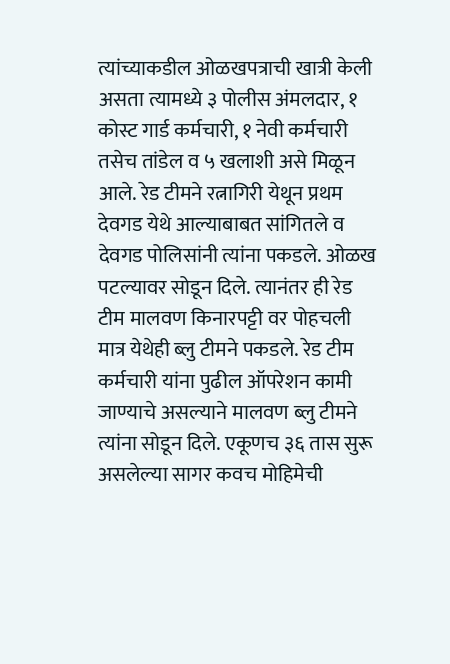त्यांच्याकडील ओळखपत्राची खात्री केली असता त्यामध्ये ३ पोलीस अंमलदार, १ कोस्ट गार्ड कर्मचारी, १ नेवी कर्मचारी तसेच तांडेल व ५ खलाशी असे मिळून आले. रेड टीमने रत्नागिरी येथून प्रथम देवगड येथे आल्याबाबत सांगितले व देवगड पोलिसांनी त्यांना पकडले. ओळख पटल्यावर सोडून दिले. त्यानंतर ही रेड टीम मालवण किनारपट्टी वर पोहचली मात्र येथेही ब्लु टीमने पकडले. रेड टीम कर्मचारी यांना पुढील ऑपरेशन कामी जाण्याचे असल्याने मालवण ब्लु टीमने त्यांना सोडून दिले. एकूणच ३६ तास सुरू असलेल्या सागर कवच मोहिमेची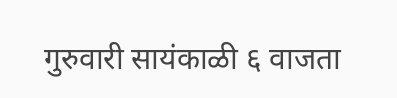गुरुवारी सायंकाळी ६ वाजता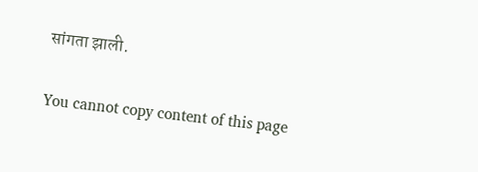सांगता झाली.

You cannot copy content of this page